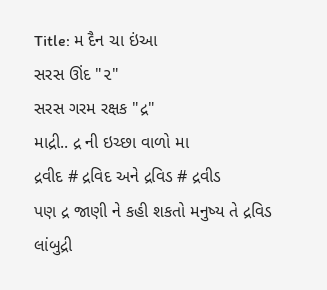Title: મ દૈન ચા ઇંઆ
સરસ ઊંદ "૨"
સરસ ગરમ રક્ષક "દ્ર"
માદ્રી.. દ્ર ની ઇચ્છા વાળો મા
દ્રવીદ # દ્રવિદ અને દ્રવિડ # દ્રવીડ
પણ દ્ર જાણી ને કહી શકતો મનુષ્ય તે દ્રવિડ
લાંબુદ્રી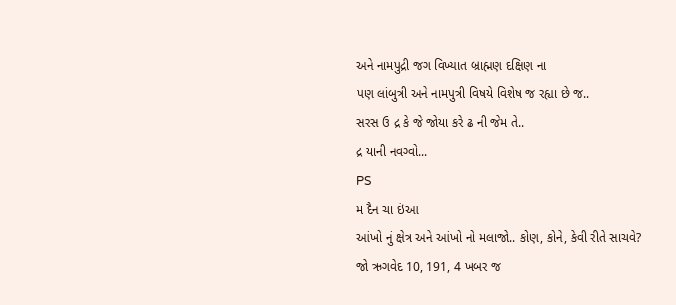અને નામપુદ્રી જગ વિખ્યાત બ્રાહ્મણ દક્ષિણ ના
પણ લાંબુત્રી અને નામપુત્રી વિષયે વિશેષ જ રહ્યા છે જ..
સરસ ઉ દ્ર કે જે જોયા કરે ઢ ની જેમ તે..
દ્ર યાની નવગ્વો...
PS
મ દૈન ચા ઇંઆ
આંખો નું ક્ષેત્ર અને આંખો નો મલાજો.. કોણ, કોને, કેવી રીતે સાચવે?
જો ઋગવેદ 10, 191, 4 ખબર જ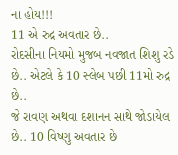ના હોય!!!
11 એ રુદ્ર અવતાર છે..
રોદસીના નિયમો મુજબ નવજાત શિશુ રડે છે.. એટલે કે 10 સ્લેબ પછી 11મો રુદ્ર છે..
જે રાવણ અથવા દશાનન સાથે જોડાયેલ છે.. 10 વિષ્ણુ અવતાર છે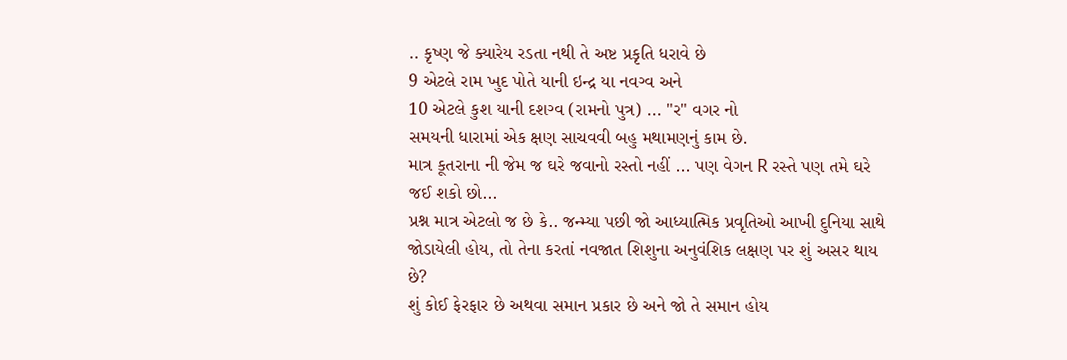.. કૃષ્ણ જે ક્યારેય રડતા નથી તે અષ્ટ પ્રકૃતિ ધરાવે છે
9 એટલે રામ ખુદ પોતે યાની ઇન્દ્ર યા નવગ્વ અને
10 એટલે કુશ યાની દશગ્વ (રામનો પુત્ર) ... "ર" વગર નો
સમયની ધારામાં એક ક્ષણ સાચવવી બહુ મથામણનું કામ છે.
માત્ર કૂતરાના ની જેમ જ ઘરે જવાનો રસ્તો નહીં ... પણ વેગન R રસ્તે પણ તમે ઘરે જઈ શકો છો...
પ્રશ્ન માત્ર એટલો જ છે કે.. જન્મ્યા પછી જો આધ્યાત્મિક પ્રવૃતિઓ આખી દુનિયા સાથે જોડાયેલી હોય, તો તેના કરતાં નવજાત શિશુના અનુવંશિક લક્ષણ પર શું અસર થાય છે?
શું કોઈ ફેરફાર છે અથવા સમાન પ્રકાર છે અને જો તે સમાન હોય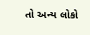તો અન્ય લોકો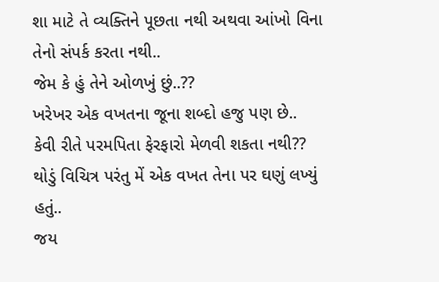શા માટે તે વ્યક્તિને પૂછતા નથી અથવા આંખો વિના તેનો સંપર્ક કરતા નથી..
જેમ કે હું તેને ઓળખું છું..??
ખરેખર એક વખતના જૂના શબ્દો હજુ પણ છે..
કેવી રીતે પરમપિતા ફેરફારો મેળવી શકતા નથી??
થોડું વિચિત્ર પરંતુ મેં એક વખત તેના પર ઘણું લખ્યું હતું..
જય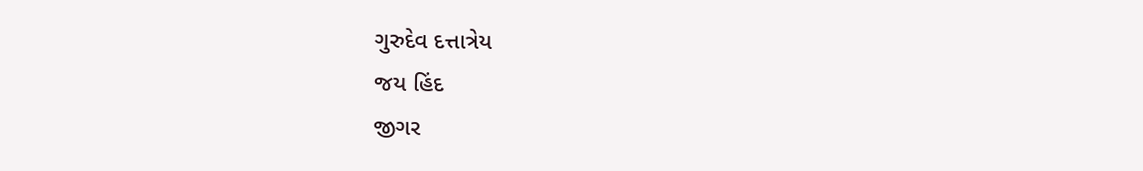ગુરુદેવ દત્તાત્રેય
જય હિંદ
જીગર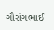ગૌરાંગભાઈ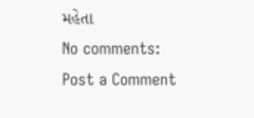મહેતા
No comments:
Post a Comment